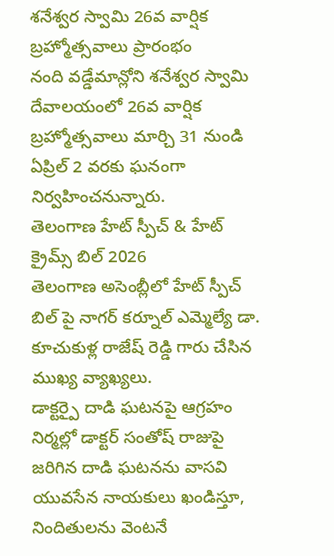శనేశ్వర స్వామి 26వ వార్షిక బ్రహ్మోత్సవాలు ప్రారంభం
నంది వడ్డేమాన్లోని శనేశ్వర స్వామి దేవాలయంలో 26వ వార్షిక బ్రహ్మోత్సవాలు మార్చి 31 నుండి ఏప్రిల్ 2 వరకు ఘనంగా నిర్వహించనున్నారు.
తెలంగాణ హేట్ స్పీచ్ & హేట్ క్రైమ్స్ బిల్ 2026
తెలంగాణ అసెంబ్లీలో హేట్ స్పీచ్ బిల్ పై నాగర్ కర్నూల్ ఎమ్మెల్యే డా. కూచుకుళ్ల రాజేష్ రెడ్డి గారు చేసిన ముఖ్య వ్యాఖ్యలు.
డాక్టర్పై దాడి ఘటనపై ఆగ్రహం
నిర్మల్లో డాక్టర్ సంతోష్ రాజుపై జరిగిన దాడి ఘటనను వాసవి యువసేన నాయకులు ఖండిస్తూ, నిందితులను వెంటనే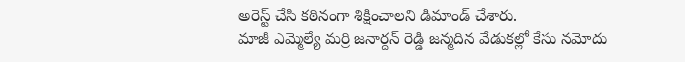అరెస్ట్ చేసి కఠినంగా శిక్షించాలని డిమాండ్ చేశారు.
మాజీ ఎమ్మెల్యే మర్రి జనార్దన్ రెడ్డి జన్మదిన వేడుకల్లో కేసు నమోదు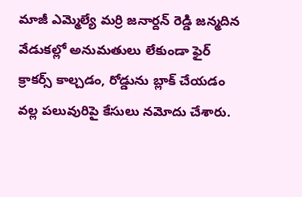మాజీ ఎమ్మెల్యే మర్రి జనార్దన్ రెడ్డి జన్మదిన వేడుకల్లో అనుమతులు లేకుండా ఫైర్ క్రాకర్స్ కాల్చడం, రోడ్డును బ్లాక్ చేయడం వల్ల పలువురిపై కేసులు నమోదు చేశారు.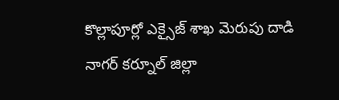కొల్లాపూర్లో ఎక్సైజ్ శాఖ మెరుపు దాడి
నాగర్ కర్నూల్ జిల్లా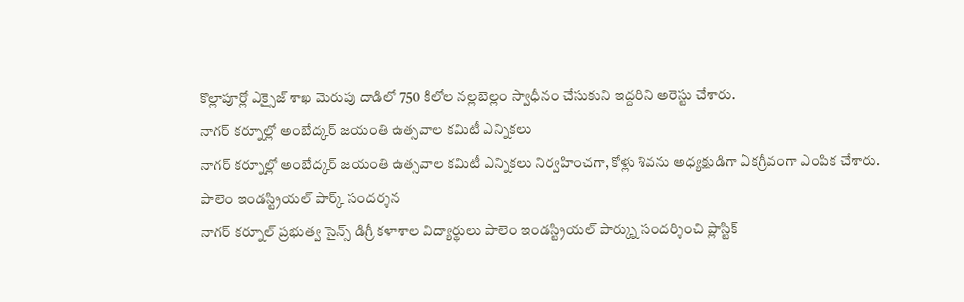కొల్లాపూర్లో ఎక్సైజ్ శాఖ మెరుపు దాడిలో 750 కిలోల నల్లబెల్లం స్వాధీనం చేసుకుని ఇద్దరిని అరెస్టు చేశారు.
నాగర్ కర్నూల్లో అంబేద్కర్ జయంతి ఉత్సవాల కమిటీ ఎన్నికలు
నాగర్ కర్నూల్లో అంబేద్కర్ జయంతి ఉత్సవాల కమిటీ ఎన్నికలు నిర్వహించగా, కోళ్లు శివను అధ్యక్షుడిగా ఏకగ్రీవంగా ఎంపిక చేశారు.
పాలెం ఇండస్ట్రియల్ పార్క్ సందర్శన
నాగర్ కర్నూల్ ప్రభుత్వ సైన్స్ డిగ్రీ కళాశాల విద్యార్థులు పాలెం ఇండస్ట్రియల్ పార్క్ను సందర్శించి ప్లాస్టిక్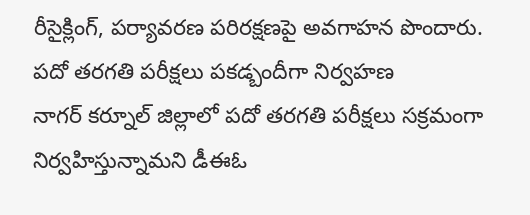రీసైక్లింగ్, పర్యావరణ పరిరక్షణపై అవగాహన పొందారు.
పదో తరగతి పరీక్షలు పకడ్బందీగా నిర్వహణ
నాగర్ కర్నూల్ జిల్లాలో పదో తరగతి పరీక్షలు సక్రమంగా నిర్వహిస్తున్నామని డీఈఓ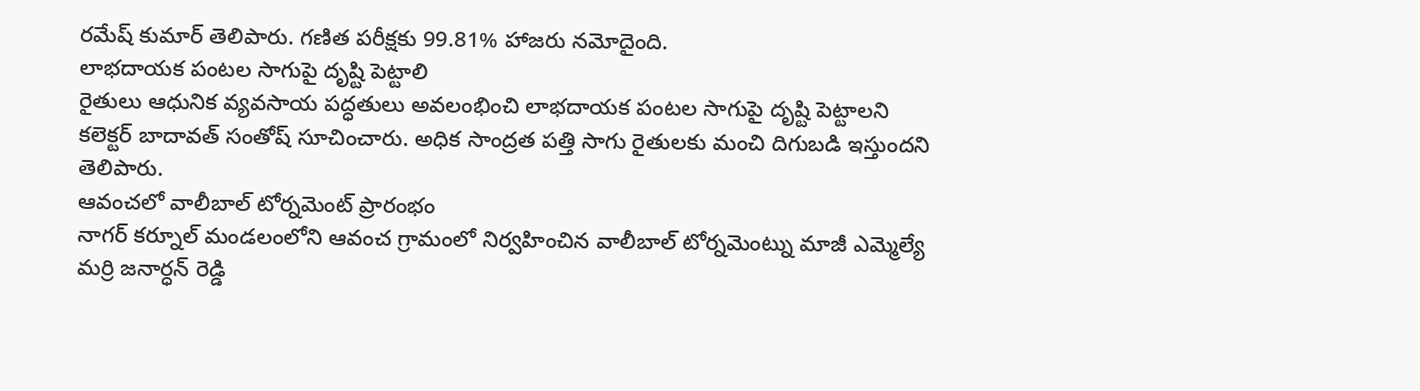రమేష్ కుమార్ తెలిపారు. గణిత పరీక్షకు 99.81% హాజరు నమోదైంది.
లాభదాయక పంటల సాగుపై దృష్టి పెట్టాలి
రైతులు ఆధునిక వ్యవసాయ పద్ధతులు అవలంభించి లాభదాయక పంటల సాగుపై దృష్టి పెట్టాలని కలెక్టర్ బాదావత్ సంతోష్ సూచించారు. అధిక సాంద్రత పత్తి సాగు రైతులకు మంచి దిగుబడి ఇస్తుందని తెలిపారు.
ఆవంచలో వాలీబాల్ టోర్నమెంట్ ప్రారంభం
నాగర్ కర్నూల్ మండలంలోని ఆవంచ గ్రామంలో నిర్వహించిన వాలీబాల్ టోర్నమెంట్ను మాజీ ఎమ్మెల్యే మర్రి జనార్ధన్ రెడ్డి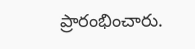ప్రారంభించారు.